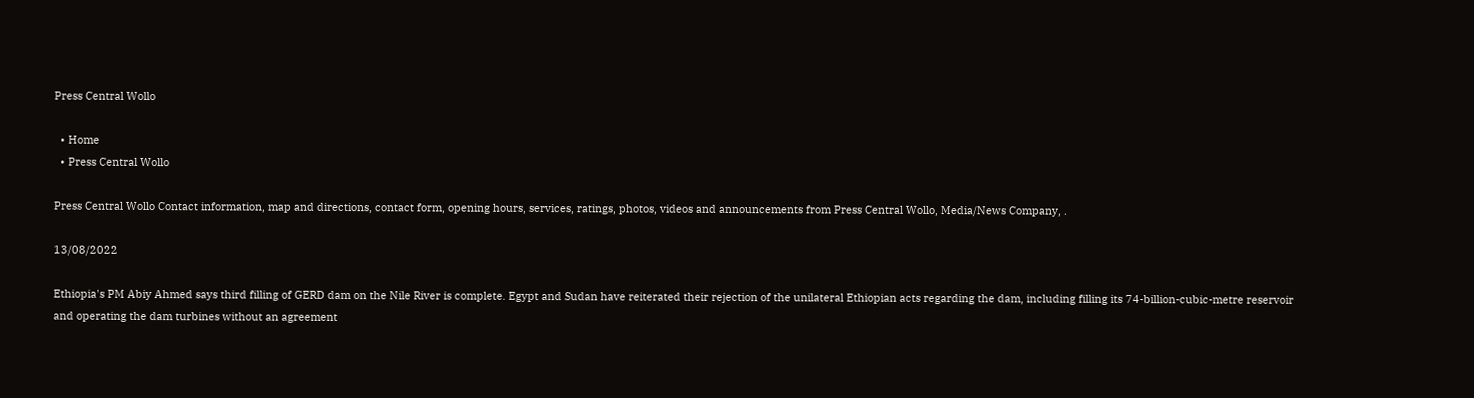Press Central Wollo

  • Home
  • Press Central Wollo

Press Central Wollo Contact information, map and directions, contact form, opening hours, services, ratings, photos, videos and announcements from Press Central Wollo, Media/News Company, .

13/08/2022

Ethiopia's PM Abiy Ahmed says third filling of GERD dam on the Nile River is complete. Egypt and Sudan have reiterated their rejection of the unilateral Ethiopian acts regarding the dam, including filling its 74-billion-cubic-metre reservoir and operating the dam turbines without an agreement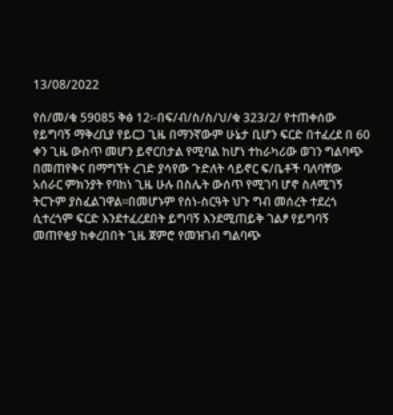13/08/2022

የሰ/መ/ቁ 59085 ቅፅ 12፡-በፍ/ብ/ስ/ስ/ህ/ቁ 323/2/ የተጠቀሰው
የይግባኝ ማቅረቢያ የይርጋ ጊዜ በማንኛውም ሁኔታ ቢሆን ፍርድ በተፈረደ በ 60
ቀን ጊዜ ውስጥ መሆን ይኖርበታል የሚባል ከሆነ ተከራካሪው ወገን ግልባጭ
በመጠየቅና በማግኘት ረገድ ያሳየው ጉድለት ሳይኖር ፍ/ቤቶች ባለባቸው
አሰራር ምክንያት የባከነ ጊዜ ሁሉ በስሌት ውሰጥ የሚገባ ሆኖ ስለሚገኝ
ትርጉም ያስፈልገዋል፡፡በመሆኑም የሰነ-ስርዓት ህጉ ግብ መሰረት ተደረጎ
ሲተረጎም ፍርድ እንደተፈረደበት ይግባኝ እንደሚጠይቅ ገልፆ የይግባኝ
መጠየቂያ ከቀረበበት ጊዜ ጀምሮ የመዝገብ ግልባጭ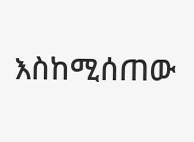እስከሚሰጠው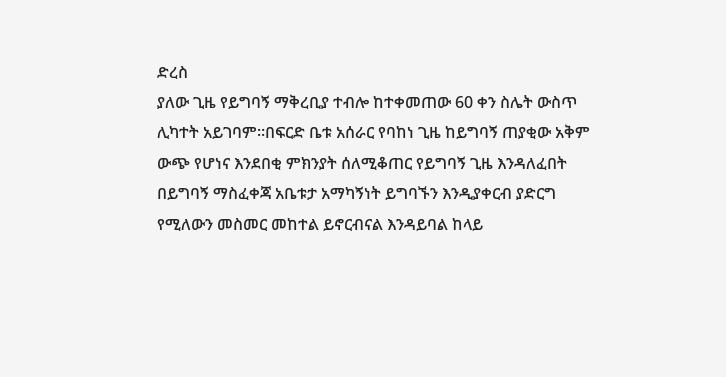ድረስ
ያለው ጊዜ የይግባኝ ማቅረቢያ ተብሎ ከተቀመጠው 60 ቀን ስሌት ውስጥ
ሊካተት አይገባም፡፡በፍርድ ቤቱ አሰራር የባከነ ጊዜ ከይግባኝ ጠያቂው አቅም
ውጭ የሆነና እንደበቂ ምክንያት ሰለሚቆጠር የይግባኝ ጊዜ እንዳለፈበት
በይግባኝ ማስፈቀጃ አቤቱታ አማካኝነት ይግባኙን እንዲያቀርብ ያድርግ
የሚለውን መስመር መከተል ይኖርብናል እንዳይባል ከላይ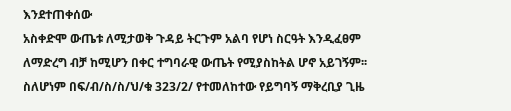እንደተጠቀሰው
አስቀድሞ ውጤቱ ለሚታወቅ ጉዳይ ትርጉም አልባ የሆነ ስርዓት እንዲፈፀም
ለማድረግ ብቻ ከሚሆን በቀር ተግባራዊ ውጤት የሚያስከትል ሆኖ አይገኝም፡፡
ስለሆነም በፍ/ብ/ስ/ስ/ህ/ቁ 323/2/ የተመለከተው የይግባኝ ማቅረቢያ ጊዜ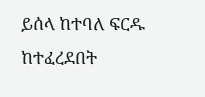ይሰላ ከተባለ ፍርዱ ከተፈረደበት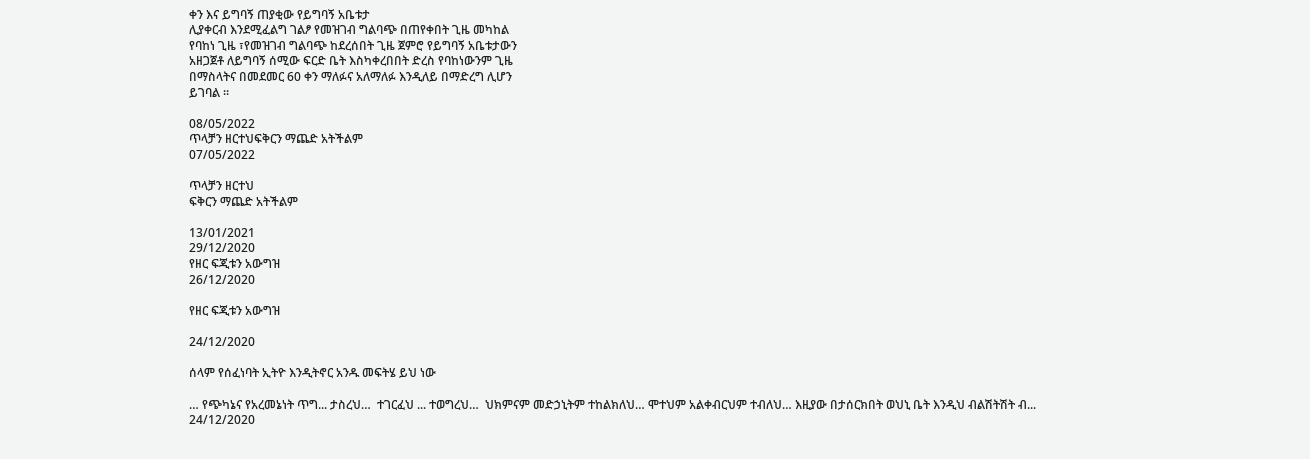ቀን እና ይግባኝ ጠያቂው የይግባኝ አቤቱታ
ሊያቀርብ እንደሚፈልግ ገልፆ የመዝገብ ግልባጭ በጠየቀበት ጊዜ መካከል
የባከነ ጊዜ ፣የመዝገብ ግልባጭ ከደረሰበት ጊዜ ጀምሮ የይግባኝ አቤቱታውን
አዘጋጀቶ ለይግባኝ ሰሚው ፍርድ ቤት እስካቀረበበት ድረስ የባከነውንም ጊዜ
በማስላትና በመደመር 60 ቀን ማለፉና አለማለፉ እንዲለይ በማድረግ ሊሆን
ይገባል ፡፡

08/05/2022
ጥላቻን ዘርተህፍቅርን ማጨድ አትችልም
07/05/2022

ጥላቻን ዘርተህ
ፍቅርን ማጨድ አትችልም

13/01/2021
29/12/2020
የዘር ፍጂቱን አውግዝ
26/12/2020

የዘር ፍጂቱን አውግዝ

24/12/2020

ሰላም የሰፈነባት ኢትዮ እንዲትኖር አንዱ መፍትሄ ይህ ነው

… የጭካኔና የአረመኔነት ጥግ... ታስረህ…  ተገርፈህ ... ተወግረህ…  ህክምናም መድኃኒትም ተከልክለህ… ሞተህም አልቀብርህም ተብለህ… እዚያው በታሰርክበት ወህኒ ቤት እንዲህ ብልሽትሽት ብ...
24/12/2020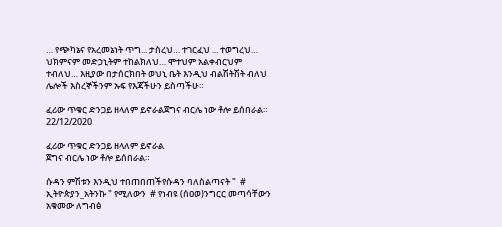… የጭካኔና የአረመኔነት ጥግ... ታስረህ… ተገርፈህ ... ተወግረህ… ህክምናም መድኃኒትም ተከልክለህ… ሞተህም አልቀብርህም ተብለህ… እዚያው በታሰርክበት ወህኒ ቤት እንዲህ ብልሽትሽት ብለህ ሌሎች እስረኞችንም ኡፍ የእጃችሁን ይስጣችሁ።

ፈሪው ጥቁር ድንጋይ ዘላለም ይኖራልጀግና ብርሌ ነው ቶሎ ይሰበራል።
22/12/2020

ፈሪው ጥቁር ድንጋይ ዘላለም ይኖራል
ጀግና ብርሌ ነው ቶሎ ይሰበራል።

ሱዳን ምሽቱን እንዲህ ተበጠበጠችየሱዳን ባለስልጣናት "  # ኢትዮጵያን_አትንኩ " የሚለውን  # የነብዩ (ሰዐወ)ንግርር መጣሳቸውን አቁመው ለግብፅ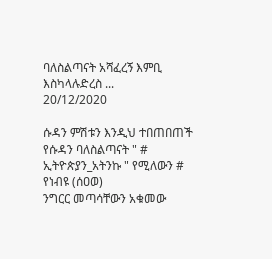ባለስልጣናት አሻፈረኝ እምቢ እስካላሉድረስ ...
20/12/2020

ሱዳን ምሽቱን እንዲህ ተበጠበጠች
የሱዳን ባለስልጣናት " # ኢትዮጵያን_አትንኩ " የሚለውን # የነብዩ (ሰዐወ)
ንግርር መጣሳቸውን አቁመው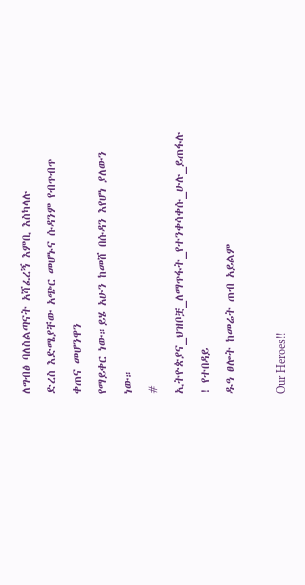ለግብፅ ባለስልጣናት አሻፈረኝ እምቢ እስካላሉ
ድረስ እድሜያቸው አጭር መሆኑና ሱዳንም የብጥብጥ ቀጠና መሆንዋን
የማይቀር ነው።ይሄ አሁን ከመሸ በሱዳን እየሆነ ያለውን ነው።
# ኢትዮጵያና_ህዝቦቿ_ለማጥፋት_የተንቀሳቀሱ_ሁሉ_ይጠፋሉ ! የተበዳይ
ዱዓ ፀሎት ከመሬት ጠብ አይልም

Our Heroes!!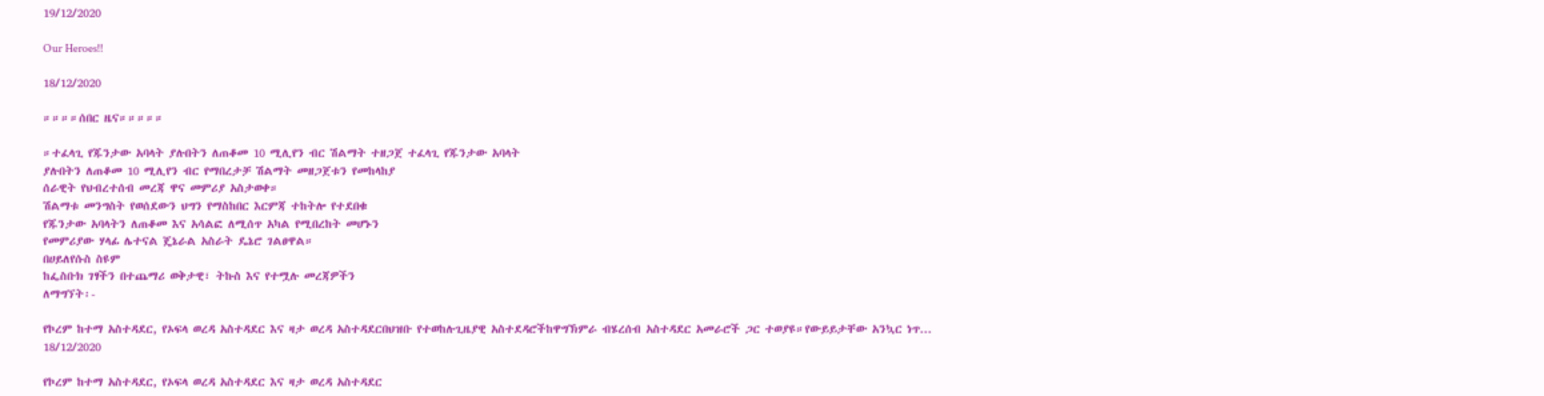19/12/2020

Our Heroes!!

18/12/2020

።።።።ሰበር ዜና።።።።።

።ተፈላጊ የጁንታው አባላት ያሉበትን ለጠቆመ 10 ሚሊየን ብር ሽልማት ተዘጋጀ ተፈላጊ የጁንታው አባላት
ያሉበትን ለጠቆመ 10 ሚሊየን ብር የማበረታቻ ሽልማት መዘጋጀቱን የመከላከያ
ሰራዊት የህብረተሰብ መረጃ ዋና መምሪያ አስታወቀ።
ሽልማቱ መንግስት የወሰደውን ህግን የማስከበር እርምጃ ተከትሎ የተደበቁ
የጁንታው አባላትን ለጠቆመ እና አሳልፎ ለሚሰጥ አካል የሚበረከት መሆኑን
የመምሪያው ሃላፊ ሌተናል ጄኔራል አስራት ዴኔሮ ገልፀዋል።
በሀይለየሱስ ስዩም
ከፌስቡክ ገፃችን በተጨማሪ ወቅታዊ፣ ትኩስ እና የተሟሉ መረጃዎችን
ለማግኘት፡-

የኮረም ከተማ አስተዳደር, የኦፍላ ወረዳ አስተዳደር እና ዛታ ወረዳ አስተዳደርበህዝቡ የተወከሉጊዜያዊ አስተደዳሮችከዋግኽምራ ብሄረሰብ አስተዳደር አመራሮች ጋር ተወያዩ።የውይይታቸው አንኳር ነጥ...
18/12/2020

የኮረም ከተማ አስተዳደር, የኦፍላ ወረዳ አስተዳደር እና ዛታ ወረዳ አስተዳደር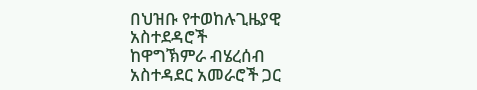በህዝቡ የተወከሉጊዜያዊ አስተደዳሮች
ከዋግኽምራ ብሄረሰብ አስተዳደር አመራሮች ጋር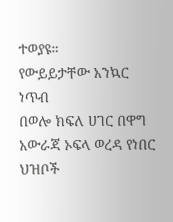ተወያዩ።
የውይይታቸው አንኳር ነጥብ
በወሎ ክፍለ ሀገር በዋግ አውራጃ ኦፍላ ወረዳ የነበር ህዝቦች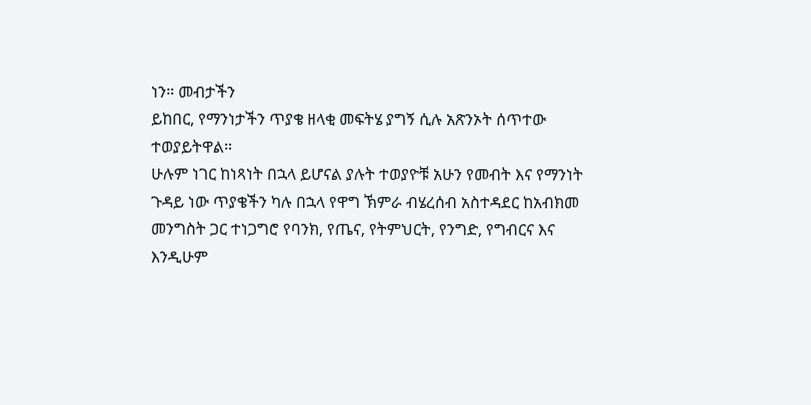ነን። መብታችን
ይከበር, የማንነታችን ጥያቄ ዘላቂ መፍትሄ ያግኝ ሲሉ አጽንኦት ሰጥተው
ተወያይትዋል።
ሁሉም ነገር ከነጻነት በኋላ ይሆናል ያሉት ተወያዮቹ አሁን የመብት እና የማንነት
ጉዳይ ነው ጥያቄችን ካሉ በኋላ የዋግ ኽምራ ብሄረሰብ አስተዳደር ከአብክመ
መንግስት ጋር ተነጋግሮ የባንክ, የጤና, የትምህርት, የንግድ, የግብርና እና
እንዲሁም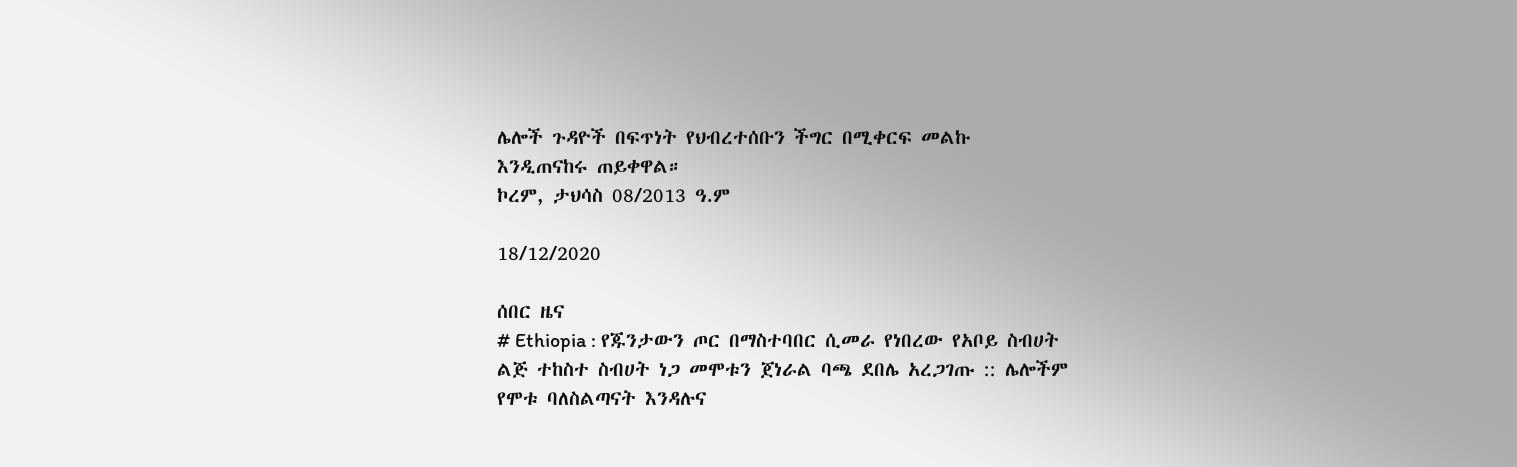ሌሎች ጉዳዮች በፍጥነት የህብረተሰቡን ችግር በሚቀርፍ መልኩ
እንዲጠናከሩ ጠይቀዋል።
ኮረም, ታህሳስ 08/2013 ዓ.ም

18/12/2020

ሰበር ዜና
# Ethiopia : የጁንታውን ጦር በማስተባበር ሲመራ የነበረው የአቦይ ስብሀት
ልጅ ተከስተ ስብሀት ነጋ መሞቱን ጀነራል ባጫ ደበሌ አረጋገጡ :: ሌሎችም
የሞቱ ባለስልጣናት እንዳሉና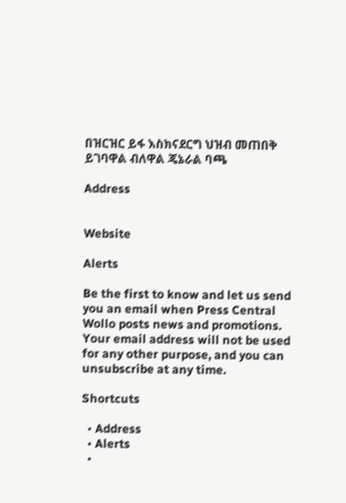በዝርዝር ይፋ እስክናደርግ ህዝብ መጠበቅ
ይገባዋል ብለዋል ጄኔራል ባጫ

Address


Website

Alerts

Be the first to know and let us send you an email when Press Central Wollo posts news and promotions. Your email address will not be used for any other purpose, and you can unsubscribe at any time.

Shortcuts

  • Address
  • Alerts
  •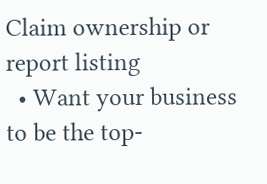Claim ownership or report listing
  • Want your business to be the top-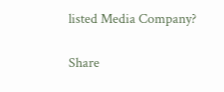listed Media Company?

Share